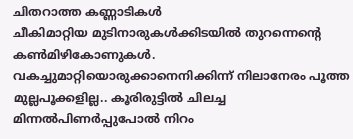ചിതറാത്ത കണ്ണാടികൾ
ചീകിമാറ്റിയ മുടിനാരുകൾക്കിടയിൽ തുറന്നെന്റെ കൺമിഴികോണുകൾ. വകച്ചുമാറ്റിയൊരുക്കാനെനിക്കിന്ന് നിലാനേരം പൂത്ത മുല്ലപൂക്കളില്ല.. കൂരിരുട്ടിൽ ചിലച്ച മിന്നൽപിണർപ്പുപോൽ നിറം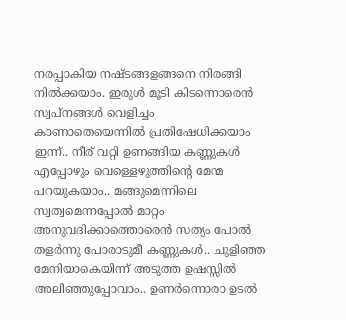നരപ്പാകിയ നഷ്ടങ്ങളങ്ങനെ നിരങ്ങി നിൽക്കയാം. ഇരുൾ മൂടി കിടന്നൊരെൻ സ്വപ്നങ്ങൾ വെളിച്ചം കാണാതെയെന്നിൽ പ്രതിഷേധിക്കയാം ഇന്ന്.. നീര് വറ്റി ഉണങ്ങിയ കണ്ണുകൾ എപ്പോഴും വെള്ളെഴുത്തിന്റെ മേന്മ പറയുകയാം.. മങ്ങുമെന്നിലെ സ്വത്വമെന്നപ്പോൽ മാറ്റം അനുവദിക്കാത്തൊരെൻ സത്യം പോൽ തളർന്നു പോരാടുമീ കണ്ണുകൾ.. ചുളിഞ്ഞ മേനിയാകെയിന്ന് അടുത്ത ഉഷസ്സിൽ അലിഞ്ഞുപ്പോവാം.. ഉണർന്നൊരാ ഉടൽ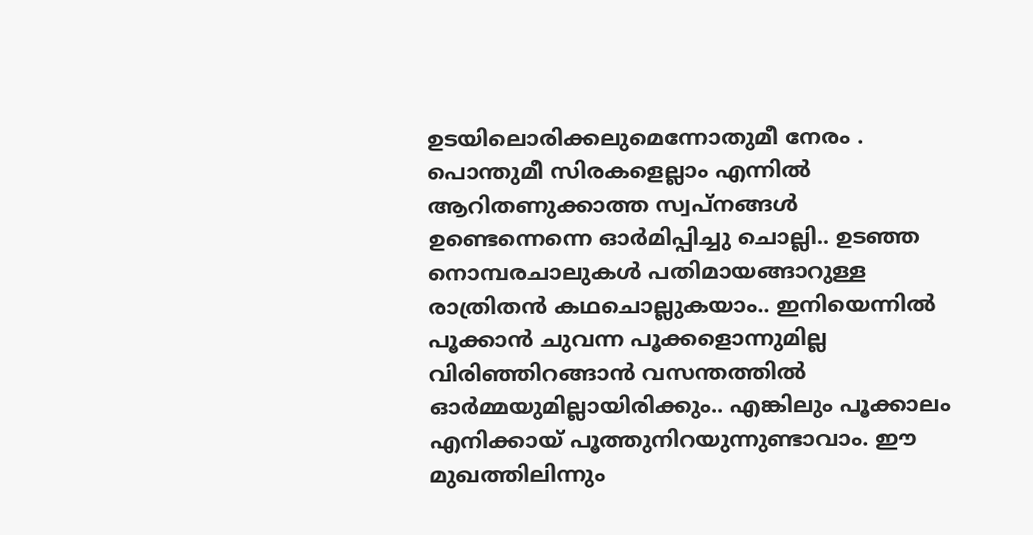ഉടയിലൊരിക്കലുമെന്നോതുമീ നേരം . പൊന്തുമീ സിരകളെല്ലാം എന്നിൽ ആറിതണുക്കാത്ത സ്വപ്നങ്ങൾ ഉണ്ടെന്നെന്നെ ഓർമിപ്പിച്ചു ചൊല്ലി.. ഉടഞ്ഞ നൊമ്പരചാലുകൾ പതിമായങ്ങാറുള്ള രാത്രിതൻ കഥചൊല്ലുകയാം.. ഇനിയെന്നിൽ പൂക്കാൻ ചുവന്ന പൂക്കളൊന്നുമില്ല വിരിഞ്ഞിറങ്ങാൻ വസന്തത്തിൽ ഓർമ്മയുമില്ലായിരിക്കും.. എങ്കിലും പൂക്കാലം എനിക്കായ് പൂത്തുനിറയുന്നുണ്ടാവാം. ഈ മുഖത്തിലിന്നും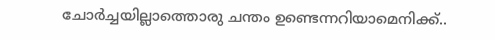ചോർച്ചയില്ലാത്തൊരു ചന്തം ഉണ്ടെന്നറിയാമെനിക്ക്..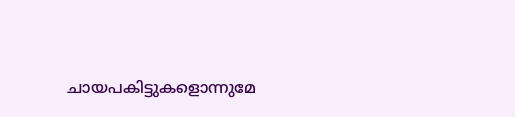ചായപകിട്ടുകളൊന്നുമേ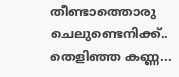തീണ്ടാത്തൊരു ചെലുണ്ടെനിക്ക്.. തെളിഞ്ഞ കണ്ണ...